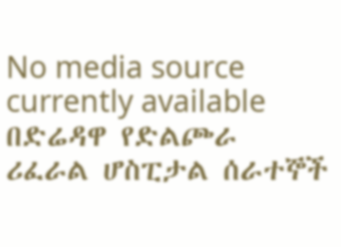No media source currently available
በድሬዳዋ የድልጮራ ሪፈራል ሆስፒታል ሰራተኞች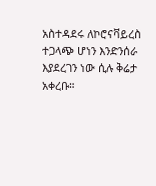አስተዳደሩ ለኮሮናቫይረስ ተጋላጭ ሆነን እንድንሰራ እያደረገን ነው ሲሉ ቅሬታ አቀረቡ።